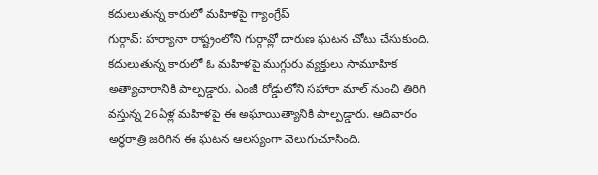కదులుతున్న కారులో మహిళపై గ్యాంగ్రేప్
గుర్గావ్: హర్యానా రాష్ట్రంలోని గుర్గావ్లో దారుణ ఘటన చోటు చేసుకుంది. కదులుతున్న కారులో ఓ మహిళపై ముగ్గురు వ్యక్తులు సామూహిక అత్యాచారానికి పాల్పడ్డారు. ఎంజీ రోడ్డులోని సహారా మాల్ నుంచి తిరిగి వస్తున్న 26ఏళ్ల మహిళపై ఈ అఘాయిత్యానికి పాల్పడ్డారు. ఆదివారం అర్ధరాత్రి జరిగిన ఈ ఘటన ఆలస్యంగా వెలుగుచూసింది.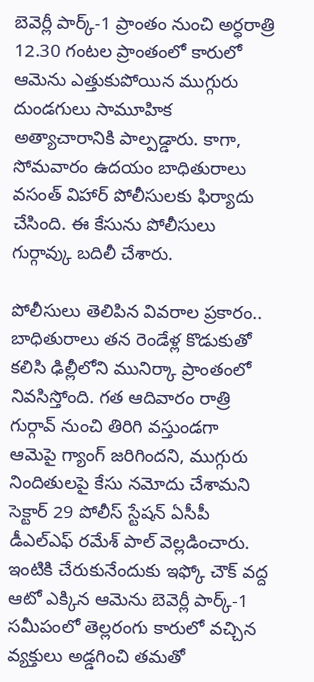బెవెర్లీ పార్క్-1 ప్రాంతం నుంచి అర్ధరాత్రి 12.30 గంటల ప్రాంతంలో కారులో ఆమెను ఎత్తుకుపోయిన ముగ్గురు దుండగులు సామూహిక అత్యాచారానికి పాల్పడ్డారు. కాగా, సోమవారం ఉదయం బాధితురాలు వసంత్ విహార్ పోలీసులకు ఫిర్యాదు చేసింది. ఈ కేసును పోలీసులు గుర్గావ్కు బదిలీ చేశారు.

పోలీసులు తెలిపిన వివరాల ప్రకారం.. బాధితురాలు తన రెండేళ్ల కొడుకుతో కలిసి ఢిల్లీలోని మునిర్కా ప్రాంతంలో నివసిస్తోంది. గత ఆదివారం రాత్రి గుర్గావ్ నుంచి తిరిగి వస్తుండగా ఆమెపై గ్యాంగ్ జరిగిందని, ముగ్గురు నిందితులపై కేసు నమోదు చేశామని సెక్టార్ 29 పోలీస్ స్టేషన్ ఏసీపీ డీఎల్ఎఫ్ రమేశ్ పాల్ వెల్లడించారు.
ఇంటికి చేరుకునేందుకు ఇఫ్కో చౌక్ వద్ద ఆటో ఎక్కిన ఆమెను బెవెర్లీ పార్క్-1 సమీపంలో తెల్లరంగు కారులో వచ్చిన వ్యక్తులు అడ్డగించి తమతో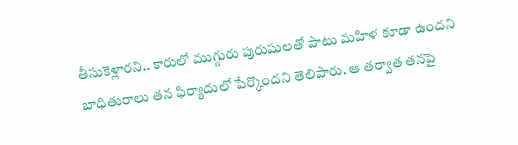తీసుకెళ్లారని.. కారులో ముగ్గురు పురుషులతో పాటు మహిళ కూడా ఉందని బాధితురాలు తన ఫిర్యాదులో పేర్కొందని తెలిపారు. ఆ తర్వాత తనపై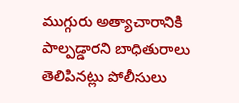ముగ్గురు అత్యాచారానికి పాల్పడ్డారని బాధితురాలు తెలిపినట్లు పోలీసులు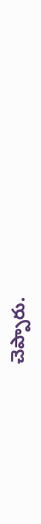చెప్పారు.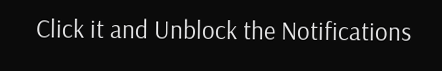Click it and Unblock the Notifications